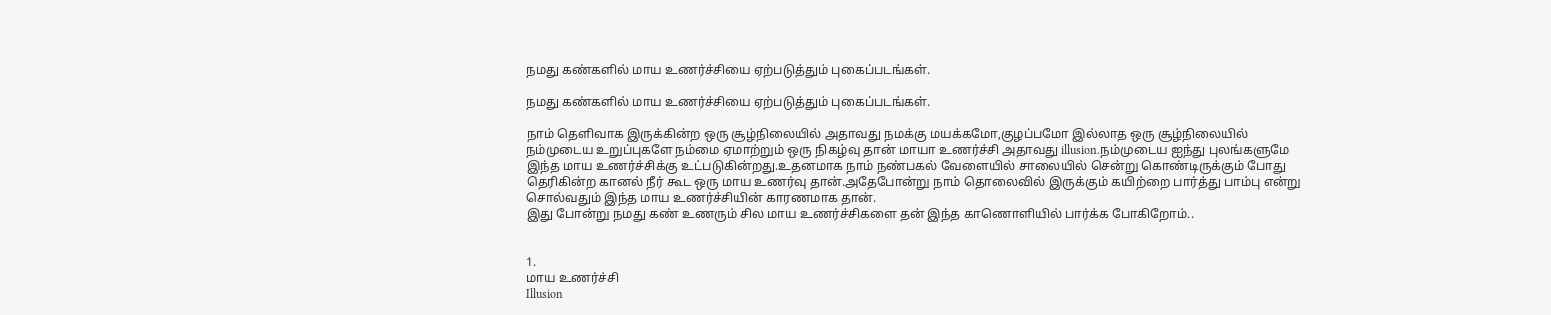நமது கண்களில் மாய உணர்ச்சியை ஏற்படுத்தும் புகைப்படங்கள்.

நமது கண்களில் மாய உணர்ச்சியை ஏற்படுத்தும் புகைப்படங்கள்.

நாம் தெளிவாக இருக்கின்ற ஒரு சூழ்நிலையில் அதாவது நமக்கு மயக்கமோ,குழப்பமோ இல்லாத ஒரு சூழ்நிலையில் நம்முடைய உறுப்புகளே நம்மை ஏமாற்றும் ஒரு நிகழ்வு தான் மாயா உணர்ச்சி அதாவது illusion.நம்முடைய ஐந்து புலங்களுமே இந்த மாய உணர்ச்சிக்கு உட்படுகின்றது.உதனமாக நாம் நண்பகல் வேளையில் சாலையில் சென்று கொண்டிருக்கும் போது தெரிகின்ற கானல் நீர் கூட ஒரு மாய உணர்வு தான்.அதேபோன்று நாம் தொலைவில் இருக்கும் கயிற்றை பார்த்து பாம்பு என்று சொல்வதும் இந்த மாய உணர்ச்சியின் காரணமாக தான்.
இது போன்று நமது கண் உணரும் சில மாய உணர்ச்சிகளை தன் இந்த காணொளியில் பார்க்க போகிறோம்..


1.
மாய உணர்ச்சி
Illusion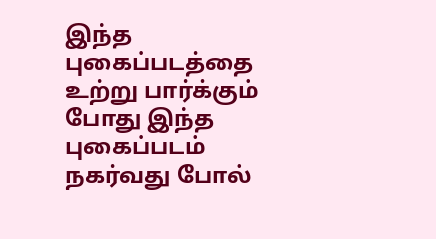இந்த புகைப்படத்தை உற்று பார்க்கும் போது இந்த புகைப்படம் நகர்வது போல்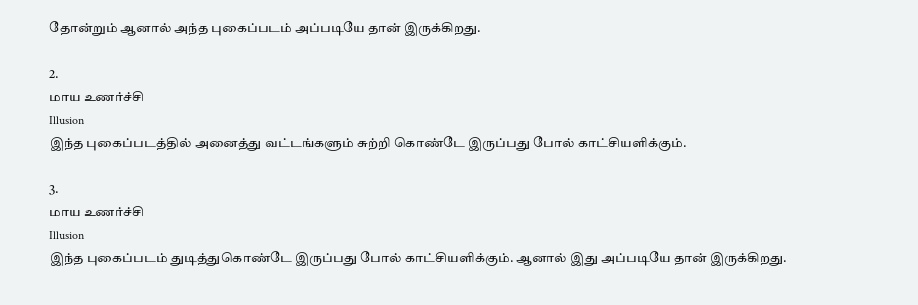தோன்றும் ஆனால் அந்த புகைப்படம் அப்படியே தான் இருக்கிறது.

2.
மாய உணர்ச்சி
Illusion
இந்த புகைப்படத்தில் அனைத்து வட்டங்களும் சுற்றி கொண்டே இருப்பது போல் காட்சியளிக்கும்.

3.
மாய உணர்ச்சி
Illusion
இந்த புகைப்படம் துடித்துகொண்டே இருப்பது போல் காட்சியளிக்கும். ஆனால் இது அப்படியே தான் இருக்கிறது.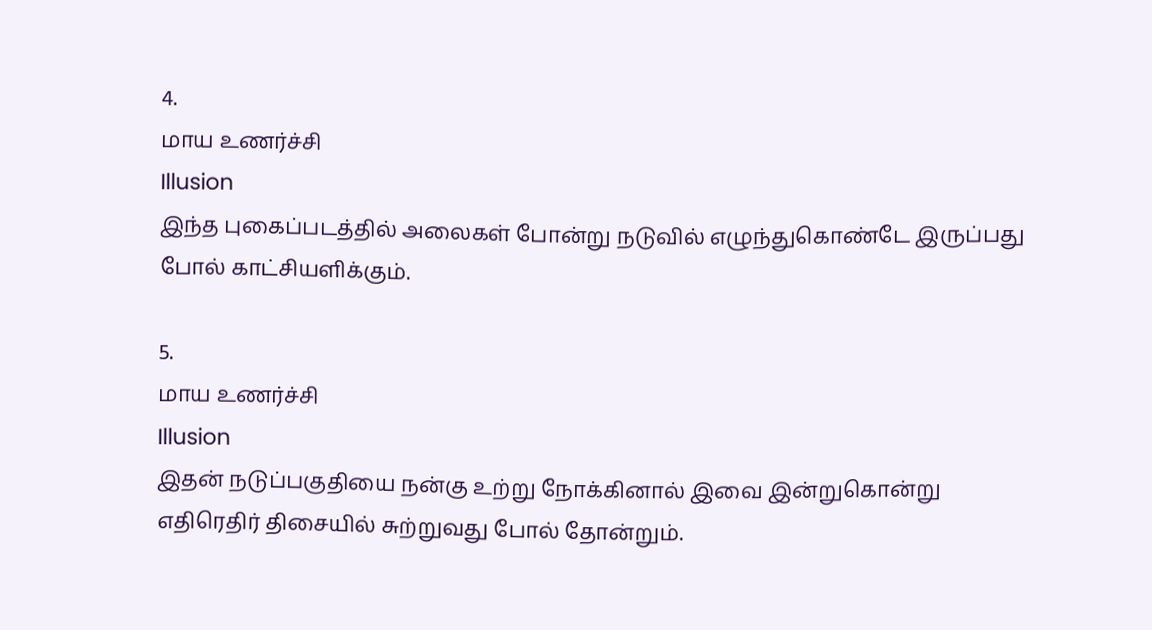4.
மாய உணர்ச்சி
Illusion
இந்த புகைப்படத்தில் அலைகள் போன்று நடுவில் எழுந்துகொண்டே இருப்பது போல் காட்சியளிக்கும்.

5.
மாய உணர்ச்சி
Illusion
இதன் நடுப்பகுதியை நன்கு உற்று நோக்கினால் இவை இன்றுகொன்று எதிரெதிர் திசையில் சுற்றுவது போல் தோன்றும்.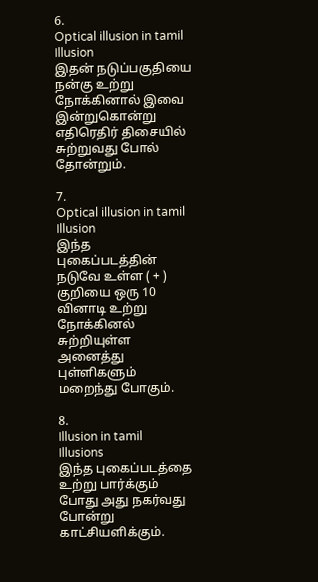6.
Optical illusion in tamil
Illusion
இதன் நடுப்பகுதியை நன்கு உற்று நோக்கினால் இவை இன்றுகொன்று எதிரெதிர் திசையில் சுற்றுவது போல் தோன்றும்.

7.
Optical illusion in tamil
Illusion
இந்த புகைப்படத்தின் நடுவே உள்ள ( + ) குறியை ஒரு 10 வினாடி உற்று நோக்கினல் சுற்றியுள்ள அனைத்து புள்ளிகளும் மறைந்து போகும்.

8.
Illusion in tamil
Illusions
இந்த புகைப்படத்தை உற்று பார்க்கும் போது அது நகர்வது போன்று காட்சியளிக்கும்.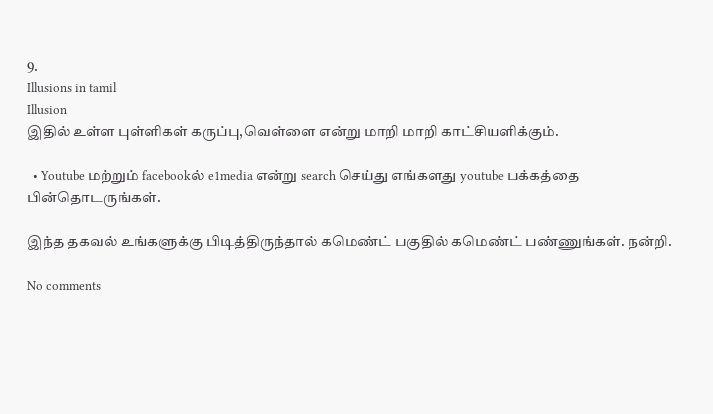9.
Illusions in tamil
Illusion
இதில் உள்ள புள்ளிகள் கருப்பு,வெள்ளை என்று மாறி மாறி காட்சியளிக்கும்.

  • Youtube மற்றும் facebookல் e1media என்று search செய்து எங்களது youtube பக்கத்தை பின்தொடருங்கள்.

இந்த தகவல் உங்களுக்கு பிடித்திருந்தால் கமெண்ட் பகுதில் கமெண்ட் பண்ணுங்கள். நன்றி.

No comments